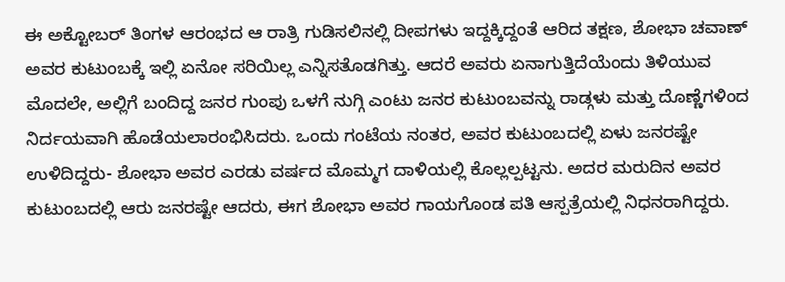ಈ ಅಕ್ಟೋಬರ್ ತಿಂಗಳ ಆರಂಭದ ಆ ರಾತ್ರಿ ಗುಡಿಸಲಿನಲ್ಲಿ ದೀಪಗಳು ಇದ್ದಕ್ಕಿದ್ದಂತೆ ಆರಿದ ತಕ್ಷಣ, ಶೋಭಾ ಚವಾಣ್ ಅವರ ಕುಟುಂಬಕ್ಕೆ ಇಲ್ಲಿ ಏನೋ ಸರಿಯಿಲ್ಲ ಎನ್ನಿಸತೊಡಗಿತ್ತು. ಆದರೆ ಅವರು ಏನಾಗುತ್ತಿದೆಯೆಂದು ತಿಳಿಯುವ ಮೊದಲೇ, ಅಲ್ಲಿಗೆ ಬಂದಿದ್ದ ಜನರ ಗುಂಪು ಒಳಗೆ ನುಗ್ಗಿ ಎಂಟು ಜನರ ಕುಟುಂಬವನ್ನು ರಾಡ್ಗಳು ಮತ್ತು ದೊಣ್ಣೆಗಳಿಂದ ನಿರ್ದಯವಾಗಿ ಹೊಡೆಯಲಾರಂಭಿಸಿದರು. ಒಂದು ಗಂಟೆಯ ನಂತರ, ಅವರ ಕುಟುಂಬದಲ್ಲಿ ಏಳು ಜನರಷ್ಟೇ ಉಳಿದಿದ್ದರು- ಶೋಭಾ ಅವರ ಎರಡು ವರ್ಷದ ಮೊಮ್ಮಗ ದಾಳಿಯಲ್ಲಿ ಕೊಲ್ಲಲ್ಪಟ್ಟನು. ಅದರ ಮರುದಿನ ಅವರ ಕುಟುಂಬದಲ್ಲಿ ಆರು ಜನರಷ್ಟೇ ಆದರು, ಈಗ ಶೋಭಾ ಅವರ ಗಾಯಗೊಂಡ ಪತಿ ಆಸ್ಪತ್ರೆಯಲ್ಲಿ ನಿಧನರಾಗಿದ್ದರು.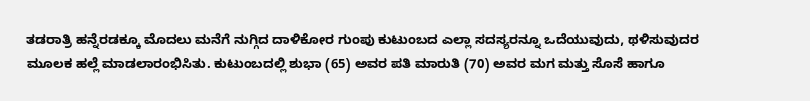ತಡರಾತ್ರಿ ಹನ್ನೆರಡಕ್ಕೂ ಮೊದಲು ಮನೆಗೆ ನುಗ್ಗಿದ ದಾಳಿಕೋರ ಗುಂಪು ಕುಟುಂಬದ ಎಲ್ಲಾ ಸದಸ್ಯರನ್ನೂ ಒದೆಯುವುದು, ಥಳಿಸುವುದರ ಮೂಲಕ ಹಲ್ಲೆ ಮಾಡಲಾರಂಭಿಸಿತು. ಕುಟುಂಬದಲ್ಲಿ ಶುಭಾ (65) ಅವರ ಪತಿ ಮಾರುತಿ (70) ಅವರ ಮಗ ಮತ್ತು ಸೊಸೆ ಹಾಗೂ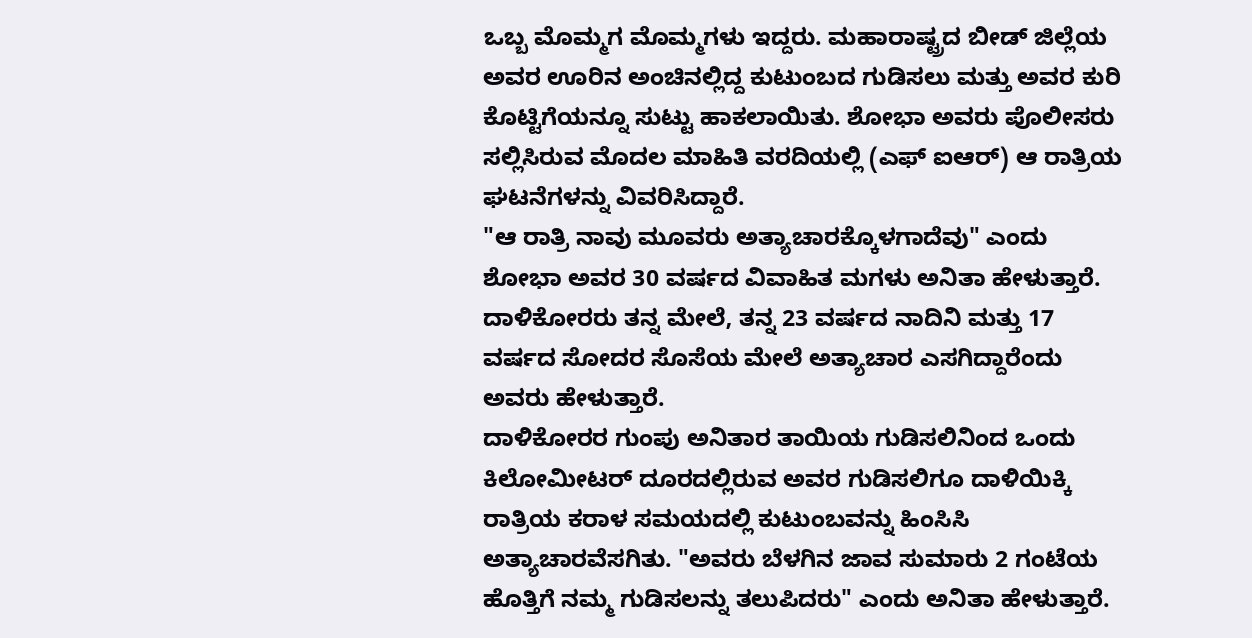ಒಬ್ಬ ಮೊಮ್ಮಗ ಮೊಮ್ಮಗಳು ಇದ್ದರು. ಮಹಾರಾಷ್ಟ್ರದ ಬೀಡ್ ಜಿಲ್ಲೆಯ ಅವರ ಊರಿನ ಅಂಚಿನಲ್ಲಿದ್ದ ಕುಟುಂಬದ ಗುಡಿಸಲು ಮತ್ತು ಅವರ ಕುರಿ ಕೊಟ್ಟಿಗೆಯನ್ನೂ ಸುಟ್ಟು ಹಾಕಲಾಯಿತು. ಶೋಭಾ ಅವರು ಪೊಲೀಸರು ಸಲ್ಲಿಸಿರುವ ಮೊದಲ ಮಾಹಿತಿ ವರದಿಯಲ್ಲಿ (ಎಫ್ ಐಆರ್) ಆ ರಾತ್ರಿಯ ಘಟನೆಗಳನ್ನು ವಿವರಿಸಿದ್ದಾರೆ.
"ಆ ರಾತ್ರಿ ನಾವು ಮೂವರು ಅತ್ಯಾಚಾರಕ್ಕೊಳಗಾದೆವು" ಎಂದು ಶೋಭಾ ಅವರ 30 ವರ್ಷದ ವಿವಾಹಿತ ಮಗಳು ಅನಿತಾ ಹೇಳುತ್ತಾರೆ. ದಾಳಿಕೋರರು ತನ್ನ ಮೇಲೆ, ತನ್ನ 23 ವರ್ಷದ ನಾದಿನಿ ಮತ್ತು 17 ವರ್ಷದ ಸೋದರ ಸೊಸೆಯ ಮೇಲೆ ಅತ್ಯಾಚಾರ ಎಸಗಿದ್ದಾರೆಂದು ಅವರು ಹೇಳುತ್ತಾರೆ.
ದಾಳಿಕೋರರ ಗುಂಪು ಅನಿತಾರ ತಾಯಿಯ ಗುಡಿಸಲಿನಿಂದ ಒಂದು ಕಿಲೋಮೀಟರ್ ದೂರದಲ್ಲಿರುವ ಅವರ ಗುಡಿಸಲಿಗೂ ದಾಳಿಯಿಕ್ಕಿ ರಾತ್ರಿಯ ಕರಾಳ ಸಮಯದಲ್ಲಿ ಕುಟುಂಬವನ್ನು ಹಿಂಸಿಸಿ ಅತ್ಯಾಚಾರವೆಸಗಿತು. "ಅವರು ಬೆಳಗಿನ ಜಾವ ಸುಮಾರು 2 ಗಂಟೆಯ ಹೊತ್ತಿಗೆ ನಮ್ಮ ಗುಡಿಸಲನ್ನು ತಲುಪಿದರು" ಎಂದು ಅನಿತಾ ಹೇಳುತ್ತಾರೆ.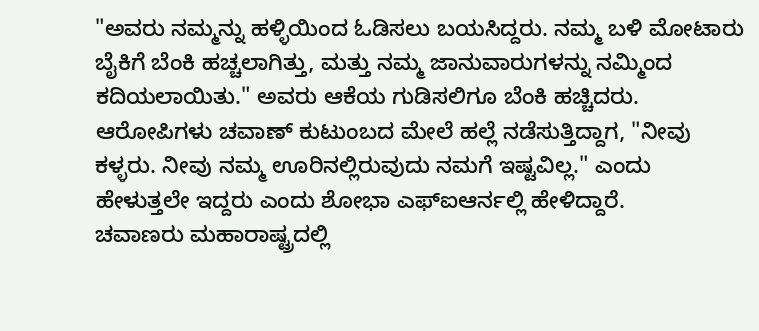"ಅವರು ನಮ್ಮನ್ನು ಹಳ್ಳಿಯಿಂದ ಓಡಿಸಲು ಬಯಸಿದ್ದರು. ನಮ್ಮ ಬಳಿ ಮೋಟಾರು ಬೈಕಿಗೆ ಬೆಂಕಿ ಹಚ್ಚಲಾಗಿತ್ತು, ಮತ್ತು ನಮ್ಮ ಜಾನುವಾರುಗಳನ್ನು ನಮ್ಮಿಂದ ಕದಿಯಲಾಯಿತು." ಅವರು ಆಕೆಯ ಗುಡಿಸಲಿಗೂ ಬೆಂಕಿ ಹಚ್ಚಿದರು.
ಆರೋಪಿಗಳು ಚವಾಣ್ ಕುಟುಂಬದ ಮೇಲೆ ಹಲ್ಲೆ ನಡೆಸುತ್ತಿದ್ದಾಗ, "ನೀವು ಕಳ್ಳರು. ನೀವು ನಮ್ಮ ಊರಿನಲ್ಲಿರುವುದು ನಮಗೆ ಇಷ್ಟವಿಲ್ಲ." ಎಂದು ಹೇಳುತ್ತಲೇ ಇದ್ದರು ಎಂದು ಶೋಭಾ ಎಫ್ಐಆರ್ನಲ್ಲಿ ಹೇಳಿದ್ದಾರೆ.
ಚವಾಣರು ಮಹಾರಾಷ್ಟ್ರದಲ್ಲಿ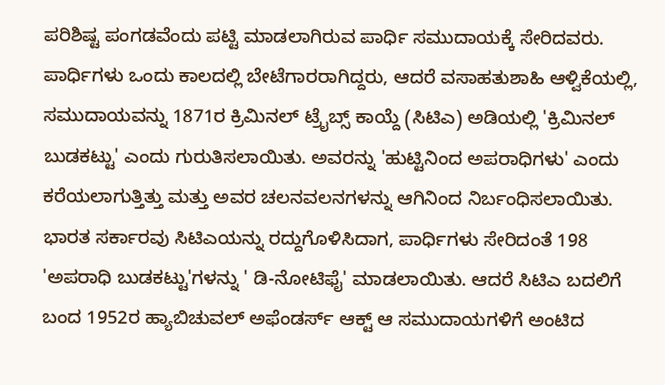ಪರಿಶಿಷ್ಟ ಪಂಗಡವೆಂದು ಪಟ್ಟಿ ಮಾಡಲಾಗಿರುವ ಪಾರ್ಧಿ ಸಮುದಾಯಕ್ಕೆ ಸೇರಿದವರು. ಪಾರ್ಧಿಗಳು ಒಂದು ಕಾಲದಲ್ಲಿ ಬೇಟೆಗಾರರಾಗಿದ್ದರು, ಆದರೆ ವಸಾಹತುಶಾಹಿ ಆಳ್ವಿಕೆಯಲ್ಲಿ, ಸಮುದಾಯವನ್ನು 1871ರ ಕ್ರಿಮಿನಲ್ ಟ್ರೈಬ್ಸ್ ಕಾಯ್ದೆ (ಸಿಟಿಎ) ಅಡಿಯಲ್ಲಿ 'ಕ್ರಿಮಿನಲ್ ಬುಡಕಟ್ಟು' ಎಂದು ಗುರುತಿಸಲಾಯಿತು. ಅವರನ್ನು 'ಹುಟ್ಟಿನಿಂದ ಅಪರಾಧಿಗಳು' ಎಂದು ಕರೆಯಲಾಗುತ್ತಿತ್ತು ಮತ್ತು ಅವರ ಚಲನವಲನಗಳನ್ನು ಆಗಿನಿಂದ ನಿರ್ಬಂಧಿಸಲಾಯಿತು. ಭಾರತ ಸರ್ಕಾರವು ಸಿಟಿಎಯನ್ನು ರದ್ದುಗೊಳಿಸಿದಾಗ, ಪಾರ್ಧಿಗಳು ಸೇರಿದಂತೆ 198 'ಅಪರಾಧಿ ಬುಡಕಟ್ಟು'ಗಳನ್ನು ' ಡಿ-ನೋಟಿಫೈ' ಮಾಡಲಾಯಿತು. ಆದರೆ ಸಿಟಿಎ ಬದಲಿಗೆ ಬಂದ 1952ರ ಹ್ಯಾಬಿಚುವಲ್ ಅಫೆಂಡರ್ಸ್ ಆಕ್ಟ್ ಆ ಸಮುದಾಯಗಳಿಗೆ ಅಂಟಿದ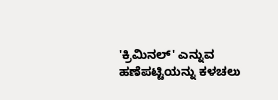'ಕ್ರಿಮಿನಲ್' ಎನ್ನುವ ಹಣೆಪಟ್ಟಿಯನ್ನು ಕಳಚಲು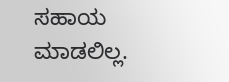ಸಹಾಯ ಮಾಡಲಿಲ್ಲ.